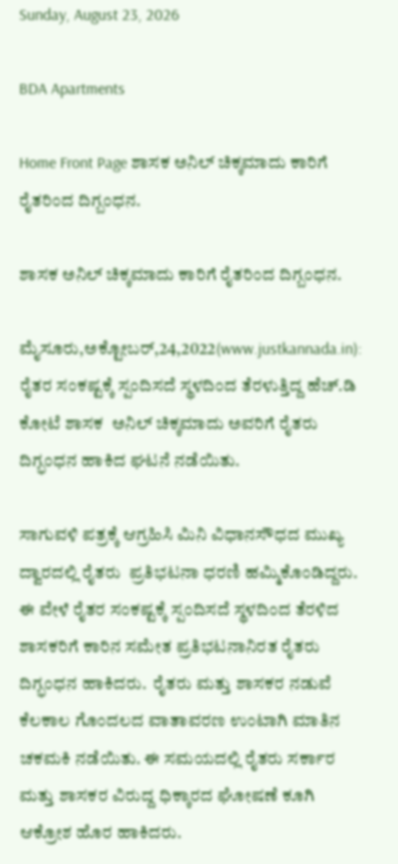Sunday, August 23, 2026

BDA Apartments

Home Front Page ಶಾಸಕ ಅನಿಲ್ ಚಿಕ್ಕಮಾದು ಕಾರಿಗೆ ರೈತರಿಂದ ದಿಗ್ಬಂಧನ.

ಶಾಸಕ ಅನಿಲ್ ಚಿಕ್ಕಮಾದು ಕಾರಿಗೆ ರೈತರಿಂದ ದಿಗ್ಬಂಧನ.

ಮೈಸೂರು,ಅಕ್ಟೋಬರ್,24,2022(www.justkannada.in): ರೈತರ ಸಂಕಷ್ಟಕ್ಕೆ ಸ್ಪಂದಿಸದೆ ಸ್ಥಳದಿಂದ ತೆರಳುತ್ತಿದ್ದ‌ ಹೆಚ್.ಡಿ ಕೋಟೆ ಶಾಸಕ  ಅನಿಲ್ ಚಿಕ್ಕಮಾದು ಅವರಿಗೆ ರೈತರು ದಿಗ್ಭಂಧನ ಹಾಕಿದ ಘಟನೆ ನಡೆಯಿತು.

ಸಾಗುವಳಿ ಪತ್ರಕ್ಕೆ ಆಗ್ರಹಿಸಿ ಮಿನಿ ವಿಧಾನಸೌಧದ ಮುಖ್ಯ ದ್ವಾರದಲ್ಲಿ ರೈತರು  ಪ್ರತಿಭಟನಾ ಧರಣಿ ಹಮ್ಮಿಕೊಂಡಿದ್ದರು.  ಈ ವೇಳೆ ರೈತರ ಸಂಕಷ್ಟಕ್ಕೆ ಸ್ಪಂದಿಸದೆ ಸ್ಥಳದಿಂದ ತೆರಳಿದ‌ ಶಾಸಕರಿಗೆ ಕಾರಿನ ಸಮೇತ ಪ್ರತಿಭಟನಾನಿರತ ರೈತರು ದಿಗ್ಭಂಧನ ಹಾಕಿದರು.  ರೈತರು ಮತ್ತು ಶಾಸಕರ ನಡುವೆ ಕೆಲಕಾಲ ಗೊಂದಲದ ವಾತಾವರಣ ಉಂಟಾಗಿ ಮಾತಿನ ಚಕಮಕಿ ನಡೆಯಿತು. ಈ ಸಮಯದಲ್ಲಿ ರೈತರು ಸರ್ಕಾರ ಮತ್ತು ಶಾಸಕರ ವಿರುದ್ದ ಧಿಕ್ಕಾರದ ಘೋಷಣೆ ಕೂಗಿ ಆಕ್ರೋಶ ಹೊರ ಹಾಕಿದರು.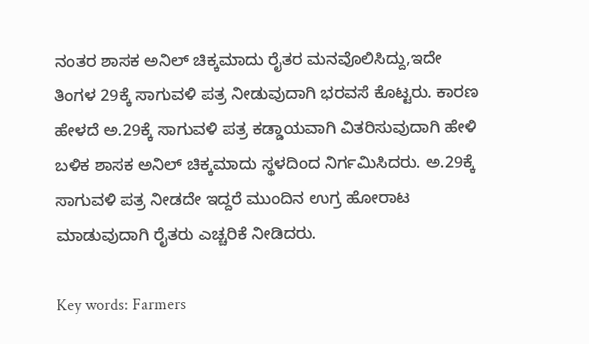ನಂತರ ಶಾಸಕ ಅನಿಲ್ ಚಿಕ್ಕಮಾದು ರೈತರ ಮನವೊಲಿಸಿದ್ದು,ಇದೇ ತಿಂಗಳ 29ಕ್ಕೆ ಸಾಗುವಳಿ ಪತ್ರ ನೀಡುವುದಾಗಿ ಭರವಸೆ ಕೊಟ್ಟರು. ಕಾರಣ ಹೇಳದೆ ಅ.29ಕ್ಕೆ ಸಾಗುವಳಿ ಪತ್ರ ಕಡ್ಡಾಯವಾಗಿ ವಿತರಿಸುವುದಾಗಿ ಹೇಳಿ ಬಳಿಕ ಶಾಸಕ ಅನಿಲ್ ಚಿಕ್ಕಮಾದು ಸ್ಥಳದಿಂದ ನಿರ್ಗಮಿಸಿದರು. ಅ.29ಕ್ಕೆ ಸಾಗುವಳಿ ಪತ್ರ ನೀಡದೇ ಇದ್ದರೆ ಮುಂದಿನ ಉಗ್ರ ಹೋರಾಟ ಮಾಡುವುದಾಗಿ ರೈತರು ಎಚ್ಚರಿಕೆ ನೀಡಿದರು.

Key words: Farmers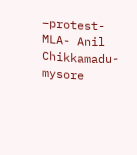–protest- MLA- Anil Chikkamadu- mysore